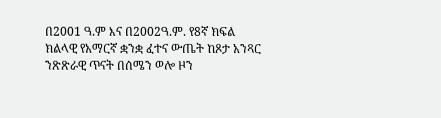በ2001 ዓ.ም እና በ2002ዓ.ም. የ8ኛ ክፍል ክልላዊ የአማርኛ ቋንቋ ፈተና ውጤት ከጾታ አንጻር ንጽጽራዊ ጥናት በሰሜን ወሎ ዞን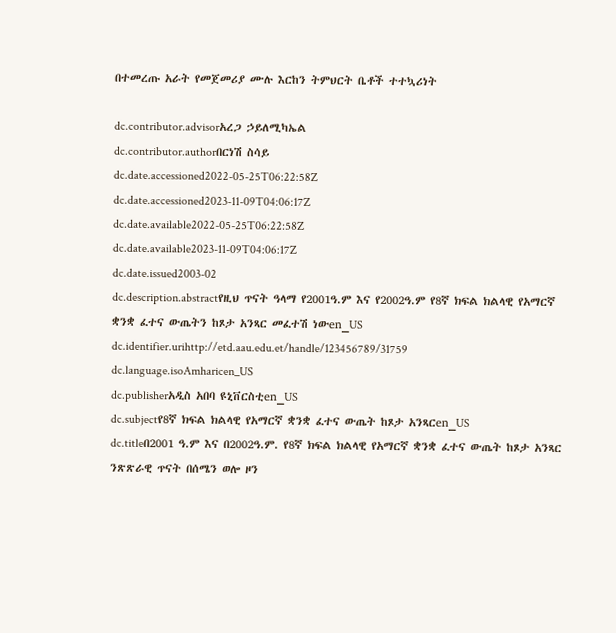በተመረጡ አራት የመጀመሪያ ሙሉ እርከን ትምህርት ቤቶች ተተኳሪነት

dc.contributor.advisorአረጋ ኃይለሚካኤል
dc.contributor.authorበርነሽ ስሳይ
dc.date.accessioned2022-05-25T06:22:58Z
dc.date.accessioned2023-11-09T04:06:17Z
dc.date.available2022-05-25T06:22:58Z
dc.date.available2023-11-09T04:06:17Z
dc.date.issued2003-02
dc.description.abstractየዚህ ጥናት ዓላማ የ2001ዓ.ም እና የ2002ዓ.ም የ8ኛ ክፍል ክልላዊ የአማርኛ ቋንቋ ፈተና ውጤትን ከጾታ አንጻር መፈተሽ ነውen_US
dc.identifier.urihttp://etd.aau.edu.et/handle/123456789/31759
dc.language.isoAmharicen_US
dc.publisherአዲስ አበባ ዩኒቨርስቲen_US
dc.subjectየ8ኛ ክፍል ክልላዊ የአማርኛ ቋንቋ ፈተና ውጤት ከጾታ አንጻርen_US
dc.titleበ2001 ዓ.ም እና በ2002ዓ.ም. የ8ኛ ክፍል ክልላዊ የአማርኛ ቋንቋ ፈተና ውጤት ከጾታ አንጻር ንጽጽራዊ ጥናት በሰሜን ወሎ ዞን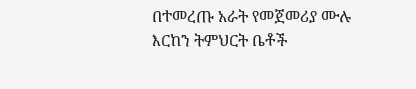በተመረጡ አራት የመጀመሪያ ሙሉ እርከን ትምህርት ቤቶች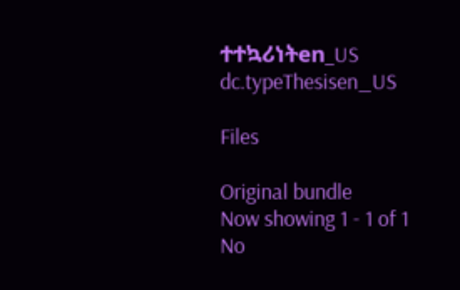ተተኳሪነትen_US
dc.typeThesisen_US

Files

Original bundle
Now showing 1 - 1 of 1
No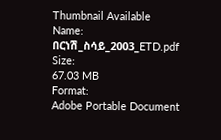Thumbnail Available
Name:
በርነሽ_ስሳይ_2003_ETD.pdf
Size:
67.03 MB
Format:
Adobe Portable Document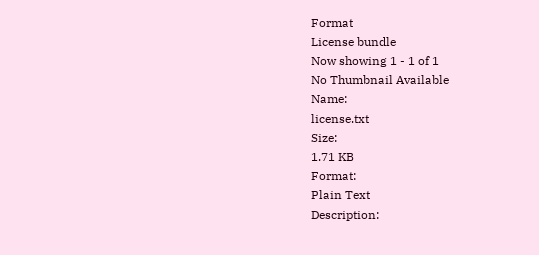Format
License bundle
Now showing 1 - 1 of 1
No Thumbnail Available
Name:
license.txt
Size:
1.71 KB
Format:
Plain Text
Description: